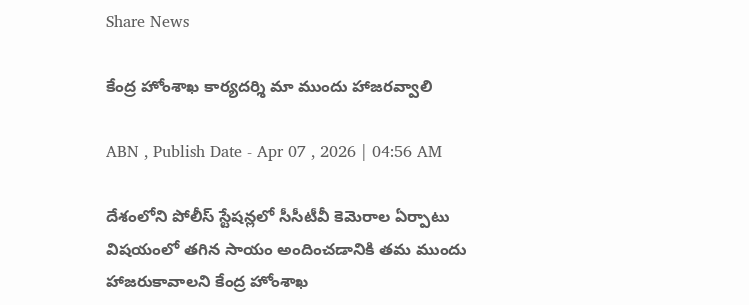Share News

కేంద్ర హోంశాఖ కార్యదర్శి మా ముందు హాజరవ్వాలి

ABN , Publish Date - Apr 07 , 2026 | 04:56 AM

దేశంలోని పోలీస్‌ స్టేషన్లలో సీసీటీవీ కెమెరాల ఏర్పాటు విషయంలో తగిన సాయం అందించడానికి తమ ముందు హాజరుకావాలని కేంద్ర హోంశాఖ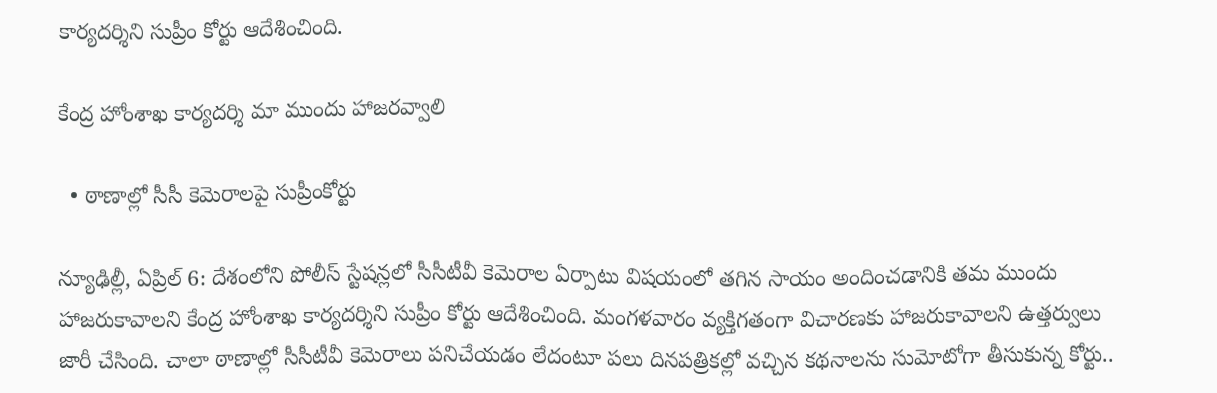కార్యదర్శిని సుప్రీం కోర్టు ఆదేశించింది.

కేంద్ర హోంశాఖ కార్యదర్శి మా ముందు హాజరవ్వాలి

  • ఠాణాల్లో సీసీ కెమెరాలపై సుప్రీంకోర్టు

న్యూఢిల్లీ, ఏప్రిల్‌ 6: దేశంలోని పోలీస్‌ స్టేషన్లలో సీసీటీవీ కెమెరాల ఏర్పాటు విషయంలో తగిన సాయం అందించడానికి తమ ముందు హాజరుకావాలని కేంద్ర హోంశాఖ కార్యదర్శిని సుప్రీం కోర్టు ఆదేశించింది. మంగళవారం వ్యక్తిగతంగా విచారణకు హాజరుకావాలని ఉత్తర్వులు జారీ చేసింది. చాలా ఠాణాల్లో సీసీటీవీ కెమెరాలు పనిచేయడం లేదంటూ పలు దినపత్రికల్లో వచ్చిన కథనాలను సుమోటోగా తీసుకున్న కోర్టు..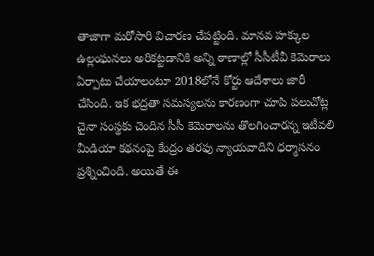తాజాగా మరోసారి విచారణ చేపట్టింది. మానవ హక్కుల ఉల్లంఘనలు అరికట్టడానికి అన్ని ఠాణాల్లో సీసీటీవీ కెమెరాలు ఏర్పాటు చేయాలంటూ 2018లోనే కోర్టు ఆదేశాలు జారీ చేసింది. ఇక భద్రతా సమస్యలను కారణంగా చూపి పలుచోట్ల చైనా సంస్థకు చెందిన సీసీ కెమెరాలను తొలగించారన్న ఇటీవలి మీడియా కథనంపై కేంద్రం తరఫు న్యాయవాదిని ధర్మాసనం ప్రశ్నించింది. అయితే ఈ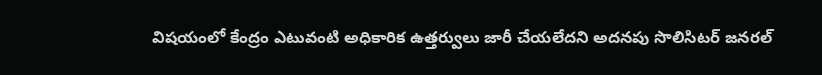విషయంలో కేంద్రం ఎటువంటి అధికారిక ఉత్తర్వులు జారీ చేయలేదని అదనపు సొలిసిటర్‌ జనరల్‌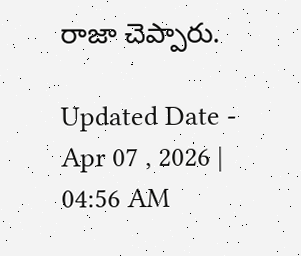రాజా చెప్పారు.

Updated Date - Apr 07 , 2026 | 04:56 AM